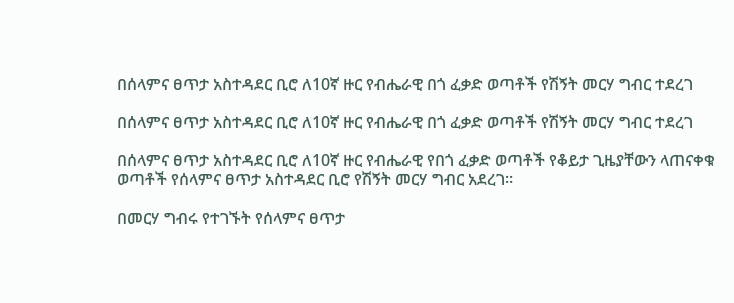በሰላምና ፀጥታ አስተዳደር ቢሮ ለ10ኛ ዙር የብሔራዊ በጎ ፈቃድ ወጣቶች የሽኝት መርሃ ግብር ተደረገ

በሰላምና ፀጥታ አስተዳደር ቢሮ ለ10ኛ ዙር የብሔራዊ በጎ ፈቃድ ወጣቶች የሽኝት መርሃ ግብር ተደረገ

በሰላምና ፀጥታ አስተዳደር ቢሮ ለ10ኛ ዙር የብሔራዊ የበጎ ፈቃድ ወጣቶች የቆይታ ጊዜያቸውን ላጠናቀቁ ወጣቶች የሰላምና ፀጥታ አስተዳደር ቢሮ የሽኝት መርሃ ግብር አደረገ፡፡

በመርሃ ግብሩ የተገኙት የሰላምና ፀጥታ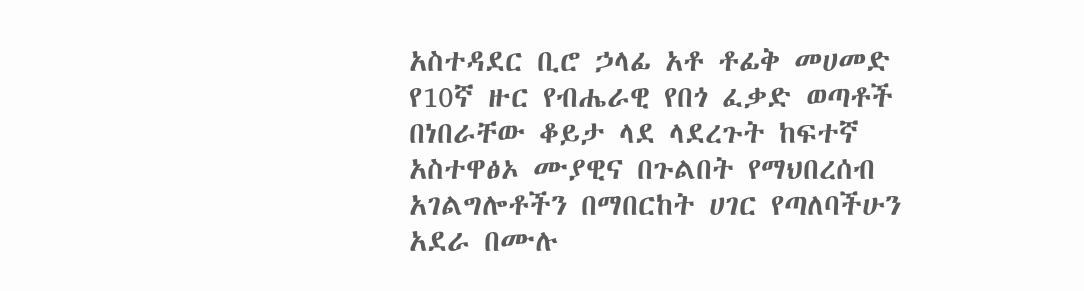አስተዳደር ቢሮ ኃላፊ አቶ ቶፊቅ መሀመድ የ10ኛ ዙር የብሔራዊ የበጎ ፈቃድ ወጣቶች በነበራቸው ቆይታ ላደ ላደረጉት ከፍተኛ አስተዋፅኦ ሙያዊና በጉልበት የማህበረሰብ አገልግሎቶችን በማበርከት ሀገር የጣለባችሁን አደራ በሙሉ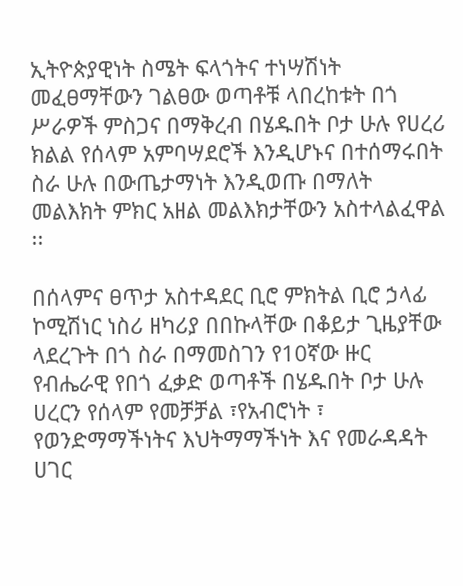ኢትዮጵያዊነት ስሜት ፍላጎትና ተነሣሽነት መፈፀማቸውን ገልፀው ወጣቶቹ ላበረከቱት በጎ ሥራዎች ምስጋና በማቅረብ በሄዱበት ቦታ ሁሉ የሀረሪ ክልል የሰላም አምባሣደሮች እንዲሆኑና በተሰማሩበት ስራ ሁሉ በውጤታማነት እንዲወጡ በማለት መልእክት ምክር አዘል መልእክታቸውን አስተላልፈዋል ፡፡

በሰላምና ፀጥታ አስተዳደር ቢሮ ምክትል ቢሮ ኃላፊ ኮሚሽነር ነስሪ ዘካሪያ በበኩላቸው በቆይታ ጊዜያቸው ላደረጉት በጎ ስራ በማመስገን የ10ኛው ዙር የብሔራዊ የበጎ ፈቃድ ወጣቶች በሄዱበት ቦታ ሁሉ ሀረርን የሰላም የመቻቻል ፣የአብሮነት ፣ የወንድማማችነትና እህትማማችነት እና የመራዳዳት ሀገር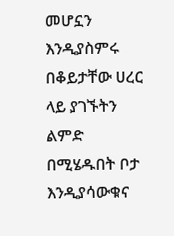መሆኗን እንዲያስምሩ በቆይታቸው ሀረር ላይ ያገኙትን ልምድ በሚሄዱበት ቦታ እንዲያሳውቁና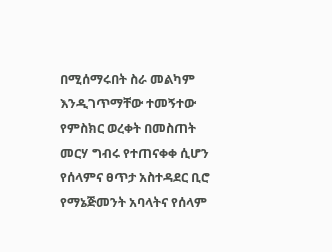በሚሰማሩበት ስራ መልካም እንዲገጥማቸው ተመኝተው የምስክር ወረቀት በመስጠት መርሃ ግብሩ የተጠናቀቀ ሲሆን የሰላምና ፀጥታ አስተዳደር ቢሮ የማኔጅመንት አባላትና የሰላም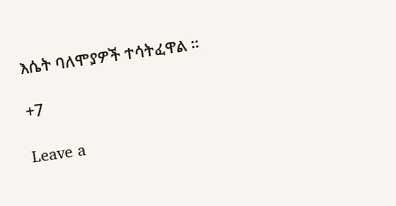እሴት ባለሞያዎች ተሳትፈዋል ፡፡

+7

Leave a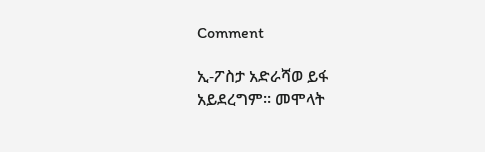Comment

ኢ-ፖስታ አድራሻወ ይፋ አይደረግም። መሞላት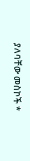ያለባቸው መስኮች *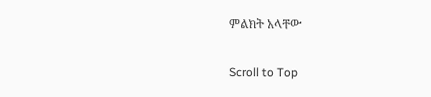ምልክት አላቸው

Scroll to Top